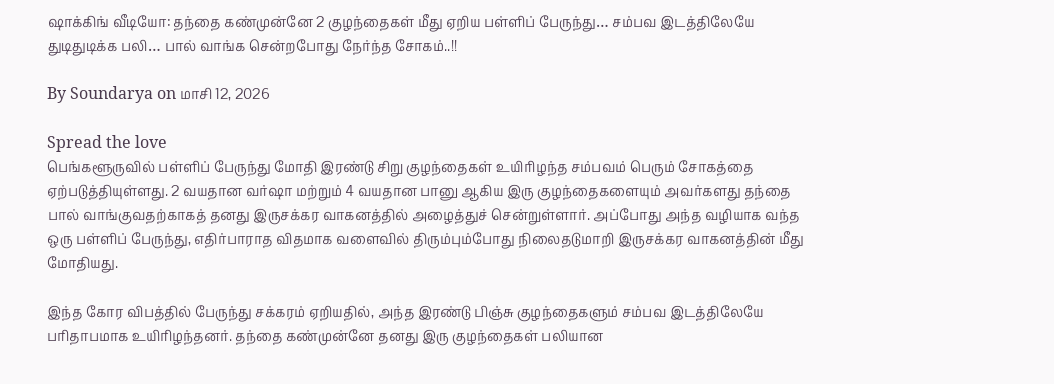ஷாக்கிங் வீடியோ: தந்தை கண்முன்னே 2 குழந்தைகள் மீது ஏறிய பள்ளிப் பேருந்து… சம்பவ இடத்திலேயே துடிதுடிக்க பலி… பால் வாங்க சென்றபோது நேர்ந்த சோகம்..!!

By Soundarya on மாசி 12, 2026

Spread the love
பெங்களூருவில் பள்ளிப் பேருந்து மோதி இரண்டு சிறு குழந்தைகள் உயிரிழந்த சம்பவம் பெரும் சோகத்தை ஏற்படுத்தியுள்ளது. 2 வயதான வர்ஷா மற்றும் 4 வயதான பானு ஆகிய இரு குழந்தைகளையும் அவர்களது தந்தை பால் வாங்குவதற்காகத் தனது இருசக்கர வாகனத்தில் அழைத்துச் சென்றுள்ளார். அப்போது அந்த வழியாக வந்த ஒரு பள்ளிப் பேருந்து, எதிர்பாராத விதமாக வளைவில் திரும்பும்போது நிலைதடுமாறி இருசக்கர வாகனத்தின் மீது மோதியது.

இந்த கோர விபத்தில் பேருந்து சக்கரம் ஏறியதில், அந்த இரண்டு பிஞ்சு குழந்தைகளும் சம்பவ இடத்திலேயே பரிதாபமாக உயிரிழந்தனர். தந்தை கண்முன்னே தனது இரு குழந்தைகள் பலியான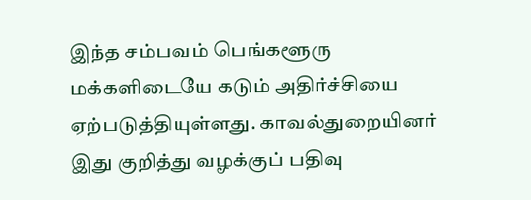இந்த சம்பவம் பெங்களூரு மக்களிடையே கடும் அதிர்ச்சியை ஏற்படுத்தியுள்ளது. காவல்துறையினர் இது குறித்து வழக்குப் பதிவு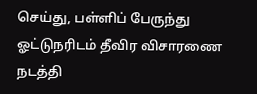செய்து, பள்ளிப் பேருந்து ஓட்டுநரிடம் தீவிர விசாரணை நடத்தி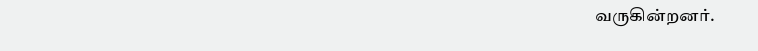வருகின்றனர்.